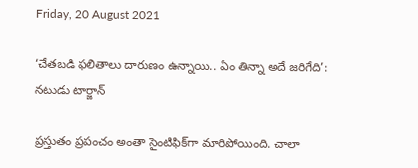Friday, 20 August 2021

‘చేతబడి ఫలితాలు దారుణం ఉన్నాయి.. ఏం తిన్నా అదే జరిగేది’: నటుడు టార్జాన్‌

ప్రస్తుతం ప్రపంచం అంతా సైంటిఫిక్‌గా మారిపోయింది. చాలా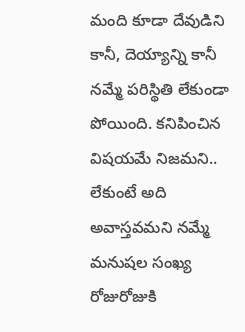మంది కూడా దేవుడిని కానీ, దెయ్యాన్ని కానీ నమ్మే పరిస్థితి లేకుండా పోయింది. కనిపించిన విషయమే నిజమని.. లేకుంటే అది అవాస్తవమని నమ్మే మనుషల సంఖ్య రోజురోజుకి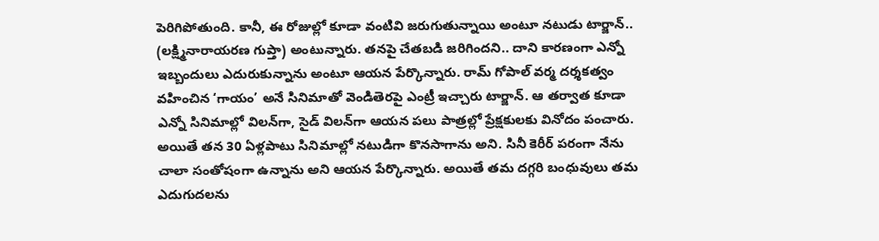పెరిగిపోతుంది. కానీ, ఈ రోజుల్లో కూడా వంటివి జరుగుతున్నాయి అంటూ నటుడు టార్జాన్.. (లక్ష్మినారాయరణ గుప్తా) అంటున్నారు. తనపై చేతబడి జరిగిందని.. దాని కారణంగా ఎన్నో ఇబ్బందులు ఎదురుకున్నాను అంటూ ఆయన పేర్కొన్నారు. రామ్ గోపాల్ వర్మ దర్శకత్వం వహించిన ‘గాయం’ అనే సినిమాతో వెండితెరపై ఎంట్రీ ఇచ్చారు టార్జాన్. ఆ తర్వాత కూడా ఎన్నో సినిమాల్లో విలన్‌గా, సైడ్ విలన్‌గా ఆయన పలు పాత్రల్లో ప్రేక్షకులకు వినోదం పంచారు. అయితే తన 30 ఏళ్లపాటు సినిమాల్లో నటుడిగా కొనసాగాను అని. సినీ కెరీర్‌ పరంగా నేను చాలా సంతోషంగా ఉన్నాను అని ఆయన పేర్కొన్నారు. అయితే తమ దగ్గరి బంధువులు తమ ఎదుగుదలను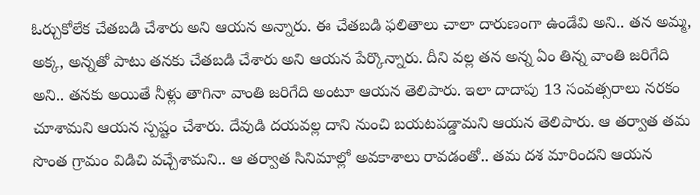ఓర్చుకోలేక చేతబడి చేశారు అని ఆయన అన్నారు. ఈ చేతబడి ఫలితాలు చాలా దారుణంగా ఉండేవి అని.. తన అమ్మ, అక్క, అన్నతో పాటు తనకు చేతబడి చేశారు అని ఆయన పేర్కొన్నారు. దీని వల్ల తన అన్న ఏం తిన్న వాంతి జరిగేది అని.. తనకు అయితే నీళ్లు తాగినా వాంతి జరిగేది అంటూ ఆయన తెలిపారు. ఇలా దాదాపు 13 సంవత్సరాలు నరకం చూశామని ఆయన స్పష్టం చేశారు. దేవుడి దయవల్ల దాని నుంచి బయటపడ్డామని ఆయన తెలిపారు. ఆ తర్వాత తమ సొంత గ్రామం విడిచి వచ్చేశామని.. ఆ తర్వాత సినిమాల్లో అవకాశాలు రావడంతో.. తమ దశ మారిందని ఆయన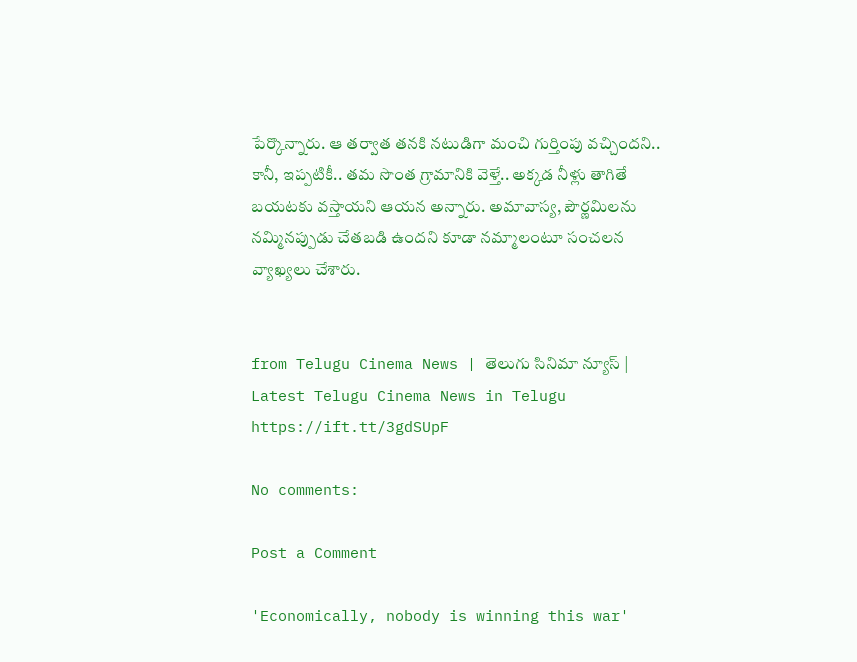పేర్కొన్నారు. ఆ తర్వాత తనకి నటుడిగా మంచి గుర్తింపు వచ్చిందని.. కానీ, ఇప్పటికీ.. తమ సొంత గ్రామానికి వెళ్తే.. అక్కడ నీళ్లు తాగితే బయటకు వస్తాయని ఆయన అన్నారు. అమావాస్య, పౌర్ణమిలను నమ్మినప్పుడు చేతబడి ఉందని కూడా నమ్మాలంటూ సంచలన వ్యాఖ్యలు చేశారు.


from Telugu Cinema News | తెలుగు సినిమా న్యూస్ | Latest Telugu Cinema News in Telugu https://ift.tt/3gdSUpF

No comments:

Post a Comment

'Economically, nobody is winning this war'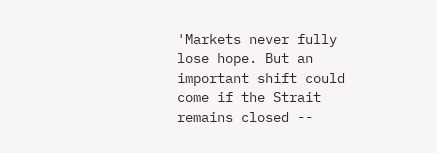'Markets never fully lose hope. But an important shift could come if the Strait remains closed --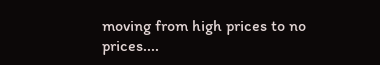moving from high prices to no prices....